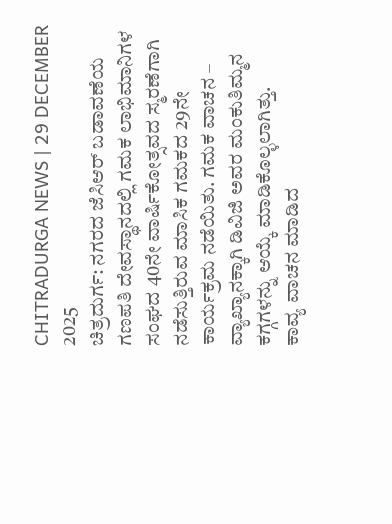CHITRADURGA NEWS | 29 DECEMBER 2025
ಚಿತ್ರದುರ್ಗ: ನಗರದ ಜೆಸಿಆರ್ ಬಡಾವಣೆಯ ಗಣಪತಿ ದೇವಸ್ಥಾನದಲ್ಲಿ ಗಮಕ ಲಾಭಿಮಾನಿಗಳ ಸಂಘದ 40ನೇ ವಾರ್ಷಿಕೋತ್ಸವದ ಸ್ಮರಣೆಗಾಗಿ ನಡೆಸುತ್ತಿರುವ ಮಾಸಿಕ ಗಮಕದ 29ನೇ ಕಾರ್ಯಕ್ರಮ ನಡೆಯಿತು. ಗಮಕ ವಾಚನ – ವ್ಯಾಖ್ಯಾನಕ್ಕಾಗಿ ಡಿವಿಜಿ ಅವರ ಮಂಕುತಿಮ್ಮನ ಕಗ್ಗಗಳನ್ನು ಆಯ್ಕೆ ಮಾಡಿಕೊಲ್ಳಲಾಗಿತ್ತು.
ಕಾವ್ಯ ವಾಚನ ಮಾಡಿದ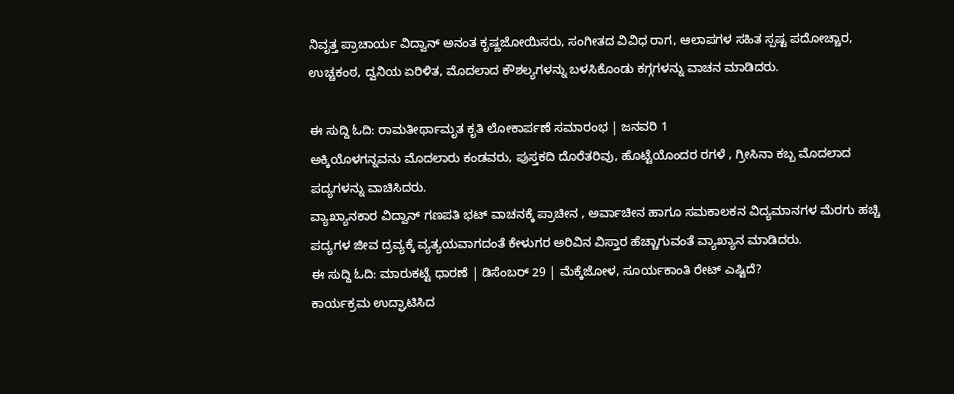ನಿವೃತ್ತ ಪ್ರಾಚಾರ್ಯ ವಿದ್ವಾನ್ ಅನಂತ ಕೃಷ್ಣಜೋಯಿಸರು, ಸಂಗೀತದ ವಿವಿಧ ರಾಗ, ಆಲಾಪಗಳ ಸಹಿತ ಸ್ಪಷ್ಟ ಪದೋಚ್ಚಾರ, ಉಚ್ಚಕಂಠ, ದ್ವನಿಯ ಏರಿಳಿತ, ಮೊದಲಾದ ಕೌಶಲ್ಯಗಳನ್ನು ಬಳಸಿಕೊಂಡು ಕಗ್ಗಗಳನ್ನು ವಾಚನ ಮಾಡಿದರು.

ಈ ಸುದ್ದಿ ಓದಿ: ರಾಮತೀರ್ಥಾಮೃತ ಕೃತಿ ಲೋಕಾರ್ಪಣೆ ಸಮಾರಂಭ | ಜನವರಿ 1
ಅಕ್ಕಿಯೊಳಗನ್ನವನು ಮೊದಲಾರು ಕಂಡವರು, ಪುಸ್ತಕದಿ ದೊರೆತರಿವು, ಹೊಟ್ಟೆಯೊಂದರ ರಗಳೆ , ಗ್ರೀಸಿನಾ ಕಬ್ಬ ಮೊದಲಾದ ಪದ್ಯಗಳನ್ನು ವಾಚಿಸಿದರು.
ವ್ಯಾಖ್ಯಾನಕಾರ ವಿದ್ವಾನ್ ಗಣಪತಿ ಭಟ್ ವಾಚನಕ್ಕೆ ಪ್ರಾಚೀನ , ಅರ್ವಾಚೀನ ಹಾಗೂ ಸಮಕಾಲಕನ ವಿದ್ಯಮಾನಗಳ ಮೆರಗು ಹಚ್ಚಿ ಪದ್ಯಗಳ ಜೀವ ದ್ರವ್ಯಕ್ಕೆ ವ್ಯತ್ಯಯವಾಗದಂತೆ ಕೇಳುಗರ ಅರಿವಿನ ವಿಸ್ತಾರ ಹೆಚ್ಚಾಗುವಂತೆ ವ್ಯಾಖ್ಯಾನ ಮಾಡಿದರು.
ಈ ಸುದ್ದಿ ಓದಿ: ಮಾರುಕಟ್ಟೆ ಧಾರಣೆ | ಡಿಸೆಂಬರ್ 29 | ಮೆಕ್ಕೆಜೋಳ, ಸೂರ್ಯಕಾಂತಿ ರೇಟ್ ಎಷ್ಟಿದೆ?
ಕಾರ್ಯಕ್ರಮ ಉದ್ಘಾಟಿಸಿದ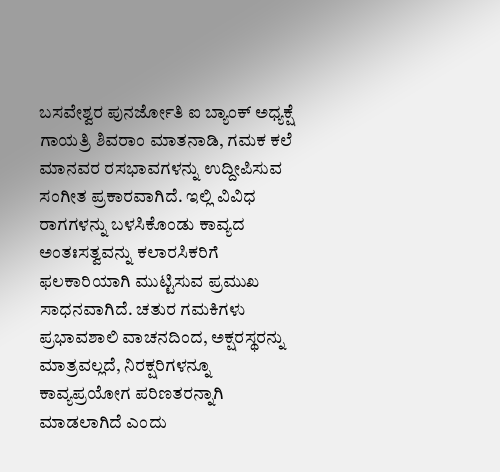ಬಸವೇಶ್ವರ ಪುನರ್ಜೋತಿ ಐ ಬ್ಯಾಂಕ್ ಅಧ್ಯಕ್ಷೆ ಗಾಯತ್ರಿ ಶಿವರಾಂ ಮಾತನಾಡಿ, ಗಮಕ ಕಲೆ ಮಾನವರ ರಸಭಾವಗಳನ್ನು ಉದ್ದೀಪಿಸುವ ಸಂಗೀತ ಪ್ರಕಾರವಾಗಿದೆ. ಇಲ್ಲಿ ವಿವಿಧ ರಾಗಗಳನ್ನು ಬಳಸಿಕೊಂಡು ಕಾವ್ಯದ ಅಂತಃಸತ್ವವನ್ನು ಕಲಾರಸಿಕರಿಗೆ ಫಲಕಾರಿಯಾಗಿ ಮುಟ್ಟಿಸುವ ಪ್ರಮುಖ ಸಾಧನವಾಗಿದೆ. ಚತುರ ಗಮಕಿಗಳು ಪ್ರಭಾವಶಾಲಿ ವಾಚನದಿಂದ, ಅಕ್ಷರಸ್ಥರನ್ನು ಮಾತ್ರವಲ್ಲದೆ, ನಿರಕ್ಷರಿಗಳನ್ನೂ ಕಾವ್ಯಪ್ರಯೋಗ ಪರಿಣತರನ್ನಾಗಿ ಮಾಡಲಾಗಿದೆ ಎಂದು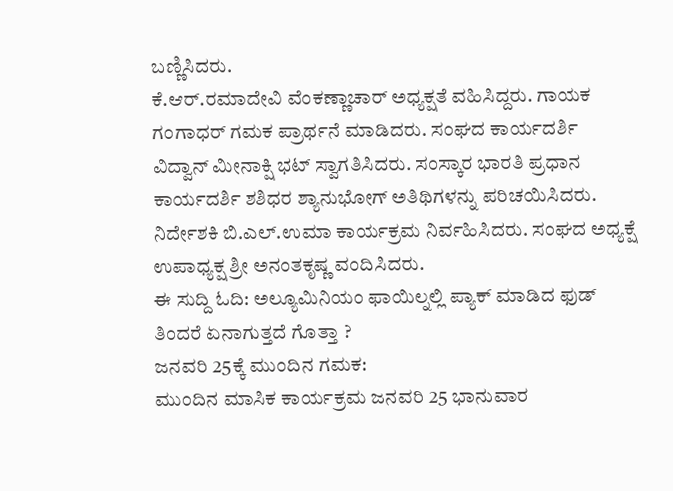ಬಣ್ಣಿಸಿದರು.
ಕೆ.ಆರ್.ರಮಾದೇವಿ ವೆಂಕಣ್ಣಾಚಾರ್ ಅಧ್ಯಕ್ಷತೆ ವಹಿಸಿದ್ದರು. ಗಾಯಕ ಗಂಗಾಧರ್ ಗಮಕ ಪ್ರಾರ್ಥನೆ ಮಾಡಿದರು. ಸಂಘದ ಕಾರ್ಯದರ್ಶಿ ವಿದ್ವಾನ್ ಮೀನಾಕ್ಷಿ ಭಟ್ ಸ್ವಾಗತಿಸಿದರು. ಸಂಸ್ಕಾರ ಭಾರತಿ ಪ್ರಧಾನ ಕಾರ್ಯದರ್ಶಿ ಶಶಿಧರ ಶ್ಯಾನುಭೋಗ್ ಅತಿಥಿಗಳನ್ನು ಪರಿಚಯಿಸಿದರು. ನಿರ್ದೇಶಕಿ ಬಿ.ಎಲ್.ಉಮಾ ಕಾರ್ಯಕ್ರಮ ನಿರ್ವಹಿಸಿದರು. ಸಂಘದ ಅಧ್ಯಕ್ಷೆ ಉಪಾಧ್ಯಕ್ಷ ಶ್ರೀ ಅನಂತಕೃಷ್ಣ ವಂದಿಸಿದರು.
ಈ ಸುದ್ದಿ ಓದಿ: ಅಲ್ಯೂಮಿನಿಯಂ ಫಾಯಿಲ್ನಲ್ಲಿ ಪ್ಯಾಕ್ ಮಾಡಿದ ಫುಡ್ ತಿಂದರೆ ಏನಾಗುತ್ತದೆ ಗೊತ್ತಾ ?
ಜನವರಿ 25ಕ್ಕೆ ಮುಂದಿನ ಗಮಕ:
ಮುಂದಿನ ಮಾಸಿಕ ಕಾರ್ಯಕ್ರಮ ಜನವರಿ 25 ಭಾನುವಾರ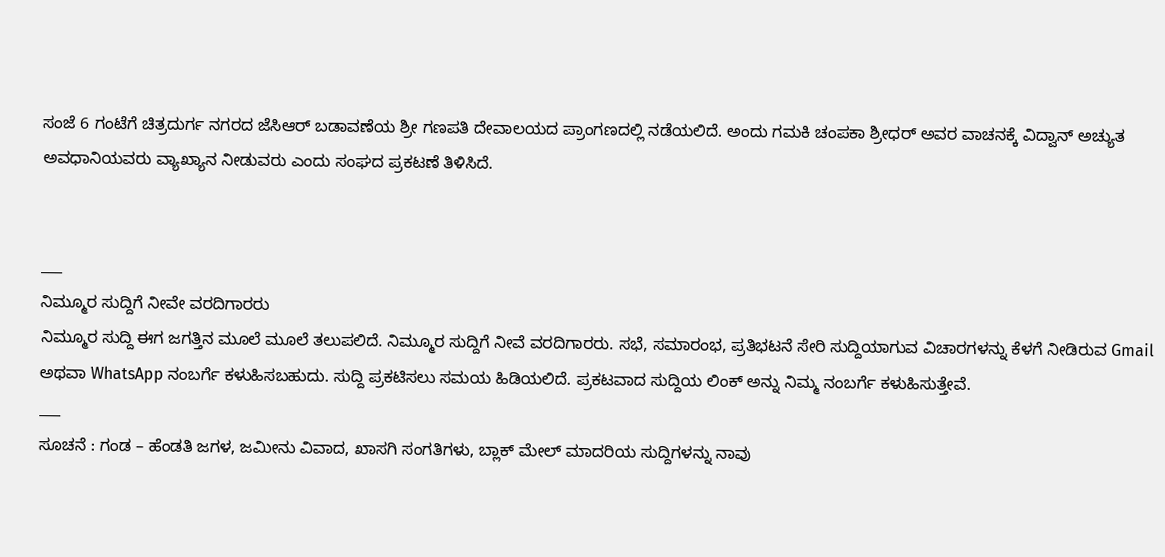ಸಂಜೆ 6 ಗಂಟೆಗೆ ಚಿತ್ರದುರ್ಗ ನಗರದ ಜೆಸಿಆರ್ ಬಡಾವಣೆಯ ಶ್ರೀ ಗಣಪತಿ ದೇವಾಲಯದ ಪ್ರಾಂಗಣದಲ್ಲಿ ನಡೆಯಲಿದೆ. ಅಂದು ಗಮಕಿ ಚಂಪಕಾ ಶ್ರೀಧರ್ ಅವರ ವಾಚನಕ್ಕೆ ವಿದ್ವಾನ್ ಅಚ್ಯುತ ಅವಧಾನಿಯವರು ವ್ಯಾಖ್ಯಾನ ನೀಡುವರು ಎಂದು ಸಂಘದ ಪ್ರಕಟಣೆ ತಿಳಿಸಿದೆ.


___
ನಿಮ್ಮೂರ ಸುದ್ದಿಗೆ ನೀವೇ ವರದಿಗಾರರು
ನಿಮ್ಮೂರ ಸುದ್ದಿ ಈಗ ಜಗತ್ತಿನ ಮೂಲೆ ಮೂಲೆ ತಲುಪಲಿದೆ. ನಿಮ್ಮೂರ ಸುದ್ದಿಗೆ ನೀವೆ ವರದಿಗಾರರು. ಸಭೆ, ಸಮಾರಂಭ, ಪ್ರತಿಭಟನೆ ಸೇರಿ ಸುದ್ದಿಯಾಗುವ ವಿಚಾರಗಳನ್ನು ಕೆಳಗೆ ನೀಡಿರುವ Gmail ಅಥವಾ WhatsApp ನಂಬರ್ಗೆ ಕಳುಹಿಸಬಹುದು. ಸುದ್ದಿ ಪ್ರಕಟಿಸಲು ಸಮಯ ಹಿಡಿಯಲಿದೆ. ಪ್ರಕಟವಾದ ಸುದ್ದಿಯ ಲಿಂಕ್ ಅನ್ನು ನಿಮ್ಮ ನಂಬರ್ಗೆ ಕಳುಹಿಸುತ್ತೇವೆ.
___
ಸೂಚನೆ : ಗಂಡ – ಹೆಂಡತಿ ಜಗಳ, ಜಮೀನು ವಿವಾದ, ಖಾಸಗಿ ಸಂಗತಿಗಳು, ಬ್ಲಾಕ್ ಮೇಲ್ ಮಾದರಿಯ ಸುದ್ದಿಗಳನ್ನು ನಾವು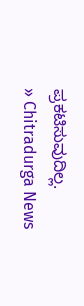ಪ್ರಕಟಿಸುವುದಿಲ್ಲ.
» Chitradurga News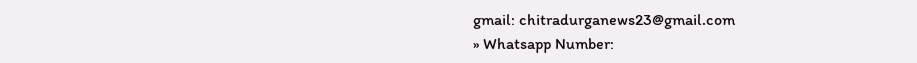gmail: chitradurganews23@gmail.com
» Whatsapp Number: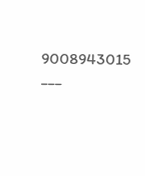9008943015
___